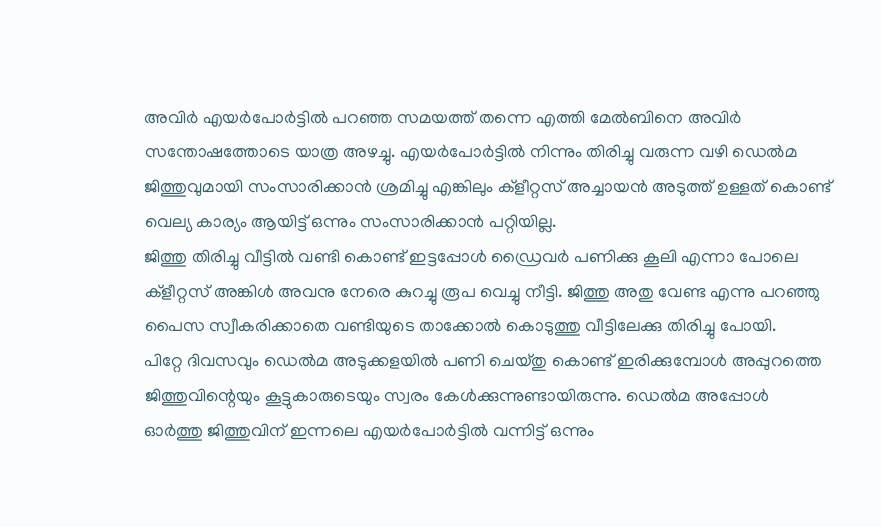അവിർ എയർപോർട്ടിൽ പറഞ്ഞ സമയത്ത് തന്നെ എത്തി മേൽബിനെ അവിർ സന്തോഷത്തോടെ യാത്ര അഴച്ചു. എയർപോർട്ടിൽ നിന്നും തിരിച്ചു വരുന്ന വഴി ഡെൽമ ജിത്തുവുമായി സംസാരിക്കാൻ ശ്രമിച്ചു എങ്കിലും ക്ളീറ്റസ് അച്ചായൻ അടുത്ത് ഉള്ളത് കൊണ്ട് വെല്യ കാര്യം ആയിട്ട് ഒന്നും സംസാരിക്കാൻ പറ്റിയില്ല.
ജിത്തു തിരിച്ചു വീട്ടിൽ വണ്ടി കൊണ്ട് ഇട്ടപ്പോൾ ഡ്രൈവർ പണിക്കു കൂലി എന്നാ പോലെ ക്ളീറ്റസ് അങ്കിൾ അവനു നേരെ കുറച്ചു രൂപ വെച്ചു നീട്ടി. ജിത്തു അതു വേണ്ട എന്നു പറഞ്ഞു പൈസ സ്വീകരിക്കാതെ വണ്ടിയുടെ താക്കോൽ കൊടുത്തു വീട്ടിലേക്കു തിരിച്ചു പോയി.
പിറ്റേ ദിവസവും ഡെൽമ അടുക്കളയിൽ പണി ചെയ്തു കൊണ്ട് ഇരിക്കുമ്പോൾ അപ്പുറത്തെ ജിത്തുവിന്റെയും കൂട്ടുകാരുടെയും സ്വരം കേൾക്കുന്നുണ്ടായിരുന്നു. ഡെൽമ അപ്പോൾ ഓർത്തു ജിത്തുവിന് ഇന്നലെ എയർപോർട്ടിൽ വന്നിട്ട് ഒന്നും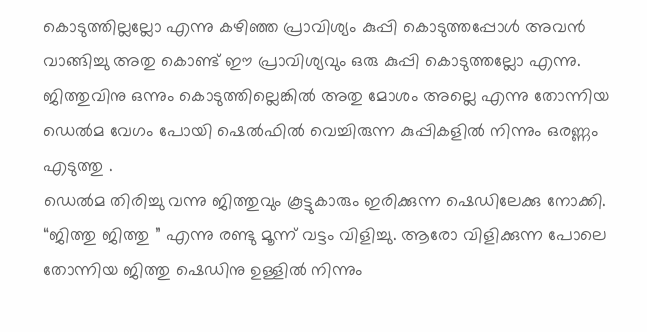കൊടുത്തില്ലല്ലോ എന്നു കഴിഞ്ഞ പ്രാവിശ്യം കുപ്പി കൊടുത്തപ്പോൾ അവൻ വാങ്ങിച്ചു അതു കൊണ്ട് ഈ പ്രാവിശ്യവും ഒരു കുപ്പി കൊടുത്തല്ലോ എന്നു.
ജിത്തുവിനു ഒന്നും കൊടുത്തില്ലെങ്കിൽ അതു മോശം അല്ലെ എന്നു തോന്നിയ ഡെൽമ വേഗം പോയി ഷെൽഫിൽ വെച്ചിരുന്ന കുപ്പികളിൽ നിന്നും ഒരണ്ണം എടുത്തു .
ഡെൽമ തിരിച്ചു വന്നു ജിത്തുവും കൂട്ടുകാരും ഇരിക്കുന്ന ഷെഡിലേക്കു നോക്കി. “ജിത്തു ജിത്തു ” എന്നു രണ്ടു മൂന്ന് വട്ടം വിളിച്ചു. ആരോ വിളിക്കുന്ന പോലെ തോന്നിയ ജിത്തു ഷെഡിനു ഉള്ളിൽ നിന്നും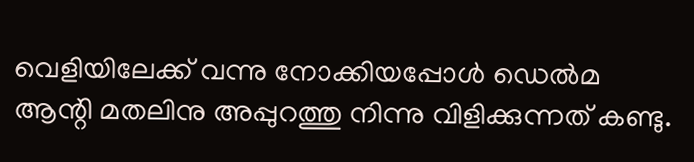വെളിയിലേക്ക് വന്നു നോക്കിയപ്പോൾ ഡെൽമ ആന്റി മതലിനു അപ്പുറത്തു നിന്നു വിളിക്കുന്നത് കണ്ടു.